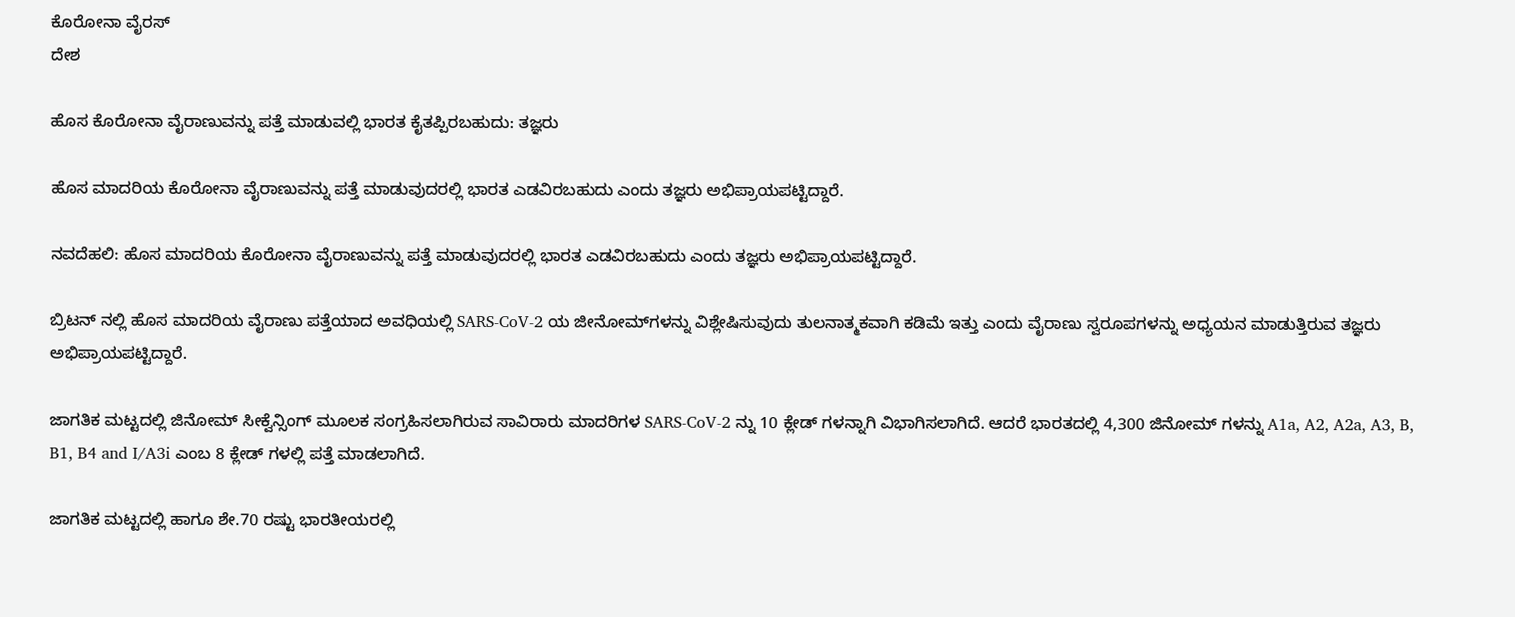ಕೊರೋನಾ ವೈರಸ್
ದೇಶ

ಹೊಸ ಕೊರೋನಾ ವೈರಾಣುವನ್ನು ಪತ್ತೆ ಮಾಡುವಲ್ಲಿ ಭಾರತ ಕೈತಪ್ಪಿರಬಹುದು: ತಜ್ಞರು

ಹೊಸ ಮಾದರಿಯ ಕೊರೋನಾ ವೈರಾಣುವನ್ನು ಪತ್ತೆ ಮಾಡುವುದರಲ್ಲಿ ಭಾರತ ಎಡವಿರಬಹುದು ಎಂದು ತಜ್ಞರು ಅಭಿಪ್ರಾಯಪಟ್ಟಿದ್ದಾರೆ.

ನವದೆಹಲಿ: ಹೊಸ ಮಾದರಿಯ ಕೊರೋನಾ ವೈರಾಣುವನ್ನು ಪತ್ತೆ ಮಾಡುವುದರಲ್ಲಿ ಭಾರತ ಎಡವಿರಬಹುದು ಎಂದು ತಜ್ಞರು ಅಭಿಪ್ರಾಯಪಟ್ಟಿದ್ದಾರೆ.

ಬ್ರಿಟನ್ ನಲ್ಲಿ ಹೊಸ ಮಾದರಿಯ ವೈರಾಣು ಪತ್ತೆಯಾದ ಅವಧಿಯಲ್ಲಿ SARS-CoV-2 ಯ ಜೀನೋಮ್‌ಗಳನ್ನು ವಿಶ್ಲೇಷಿಸುವುದು ತುಲನಾತ್ಮಕವಾಗಿ ಕಡಿಮೆ ಇತ್ತು ಎಂದು ವೈರಾಣು ಸ್ವರೂಪಗಳನ್ನು ಅಧ್ಯಯನ ಮಾಡುತ್ತಿರುವ ತಜ್ಞರು ಅಭಿಪ್ರಾಯಪಟ್ಟಿದ್ದಾರೆ.

ಜಾಗತಿಕ ಮಟ್ಟದಲ್ಲಿ ಜಿನೋಮ್ ಸೀಕ್ವೆನ್ಸಿಂಗ್ ಮೂಲಕ ಸಂಗ್ರಹಿಸಲಾಗಿರುವ ಸಾವಿರಾರು ಮಾದರಿಗಳ SARS-CoV-2 ನ್ನು 10 ಕ್ಲೇಡ್ ಗಳನ್ನಾಗಿ ವಿಭಾಗಿಸಲಾಗಿದೆ. ಆದರೆ ಭಾರತದಲ್ಲಿ 4,300 ಜಿನೋಮ್ ಗಳನ್ನು A1a, A2, A2a, A3, B, B1, B4 and I/A3i ಎಂಬ 8 ಕ್ಲೇಡ್ ಗಳಲ್ಲಿ ಪತ್ತೆ ಮಾಡಲಾಗಿದೆ.

ಜಾಗತಿಕ ಮಟ್ಟದಲ್ಲಿ ಹಾಗೂ ಶೇ.70 ರಷ್ಟು ಭಾರತೀಯರಲ್ಲಿ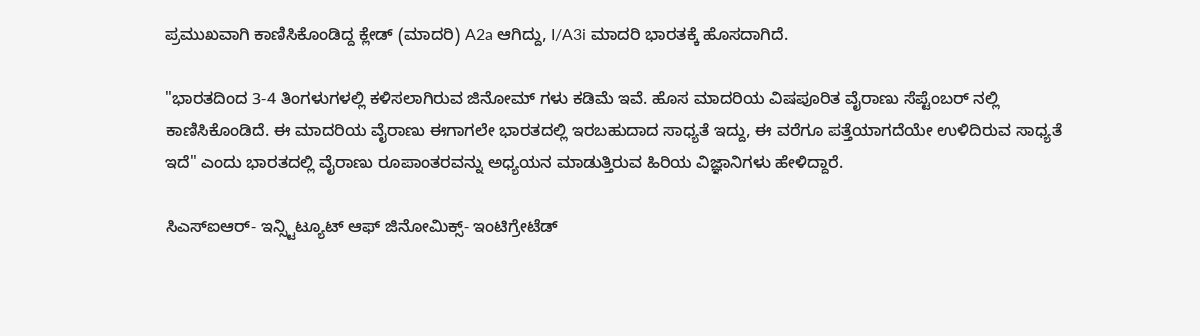ಪ್ರಮುಖವಾಗಿ ಕಾಣಿಸಿಕೊಂಡಿದ್ದ ಕ್ಲೇಡ್ (ಮಾದರಿ) A2a ಆಗಿದ್ದು, I/A3i ಮಾದರಿ ಭಾರತಕ್ಕೆ ಹೊಸದಾಗಿದೆ.

"ಭಾರತದಿಂದ 3-4 ತಿಂಗಳುಗಳಲ್ಲಿ ಕಳಿಸಲಾಗಿರುವ ಜಿನೋಮ್ ಗಳು ಕಡಿಮೆ ಇವೆ. ಹೊಸ ಮಾದರಿಯ ವಿಷಪೂರಿತ ವೈರಾಣು ಸೆಪ್ಟೆಂಬರ್ ನಲ್ಲಿ ಕಾಣಿಸಿಕೊಂಡಿದೆ. ಈ ಮಾದರಿಯ ವೈರಾಣು ಈಗಾಗಲೇ ಭಾರತದಲ್ಲಿ ಇರಬಹುದಾದ ಸಾಧ್ಯತೆ ಇದ್ದು, ಈ ವರೆಗೂ ಪತ್ತೆಯಾಗದೆಯೇ ಉಳಿದಿರುವ ಸಾಧ್ಯತೆ ಇದೆ" ಎಂದು ಭಾರತದಲ್ಲಿ ವೈರಾಣು ರೂಪಾಂತರವನ್ನು ಅಧ್ಯಯನ ಮಾಡುತ್ತಿರುವ ಹಿರಿಯ ವಿಜ್ಞಾನಿಗಳು ಹೇಳಿದ್ದಾರೆ.

ಸಿಎಸ್ಐಆರ್- ಇನ್ಸ್ಟಿಟ್ಯೂಟ್ ಆಫ್ ಜಿನೋಮಿಕ್ಸ್- ಇಂಟಿಗ್ರೇಟೆಡ್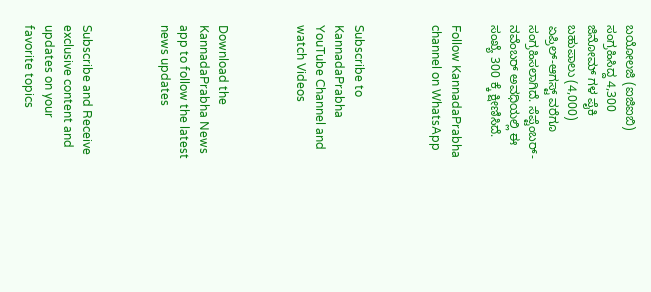ಬಯೋಲಜಿ (ಐಜಿಐಬಿ) ಸಂಗ್ರಹಿಸಿದ್ದ 4,300 ಜಿನೋಮ್ ಗಳ ಪೈಕಿ ಬಹುಪಾಲು (4,000)  ಏಪ್ರಿಲ್-ಆಗಸ್ಟ್ ವರೆಗೂ ಸಂಗ್ರಹಿಸಲಾಗಿದೆ. ಸೆಪ್ಟೆಂಬರ್-ನವೆಂಬರ್ ಅವಧಿಯಲ್ಲಿ ಈ ಸಂಖ್ಯೆ 300 ಕ್ಕೆ ಕ್ಷೀಣಿಸಿದೆ.

Follow KannadaPrabha channel on WhatsApp



Subscribe to KannadaPrabha YouTube Channel and watch Videos



Download the KannadaPrabha News app to follow the latest news updates



Subscribe and Receive exclusive content and updates on your favorite topics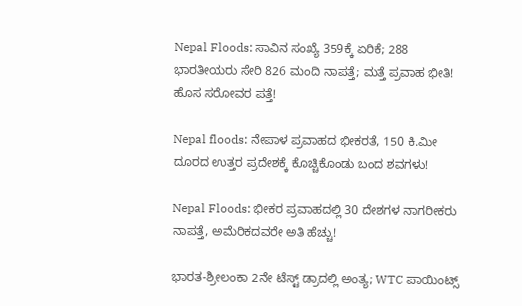Nepal Floods: ಸಾವಿನ ಸಂಖ್ಯೆ 359ಕ್ಕೆ ಏರಿಕೆ; 288 ಭಾರತೀಯರು ಸೇರಿ 826 ಮಂದಿ ನಾಪತ್ತೆ; ಮತ್ತೆ ಪ್ರವಾಹ ಭೀತಿ! ಹೊಸ ಸರೋವರ ಪತ್ತೆ!

Nepal floods: ನೇಪಾಳ ಪ್ರವಾಹದ ಭೀಕರತೆ, 150 ಕಿ.ಮೀ ದೂರದ ಉತ್ತರ ಪ್ರದೇಶಕ್ಕೆ ಕೊಚ್ಚಿಕೊಂಡು ಬಂದ ಶವಗಳು!

Nepal Floods: ಭೀಕರ ಪ್ರವಾಹದಲ್ಲಿ 30 ದೇಶಗಳ ನಾಗರೀಕರು ನಾಪತ್ತೆ, ಅಮೆರಿಕದವರೇ ಅತಿ ಹೆಚ್ಚು!

ಭಾರತ-ಶ್ರೀಲಂಕಾ 2ನೇ ಟೆಸ್ಟ್ ಡ್ರಾದಲ್ಲಿ ಅಂತ್ಯ; WTC ಪಾಯಿಂಟ್ಸ್‌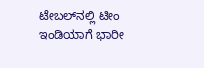ಟೇಬಲ್‌ನಲ್ಲಿ ಟೀಂ ಇಂಡಿಯಾಗೆ ಭಾರೀ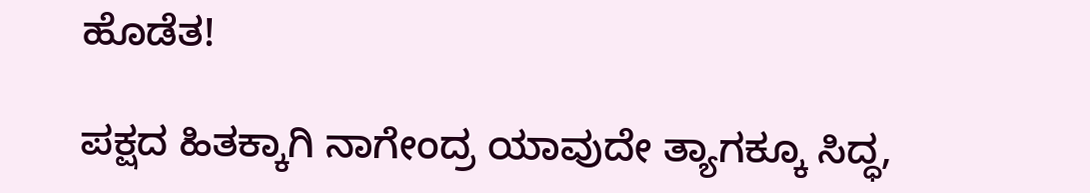ಹೊಡೆತ!

ಪಕ್ಷದ ಹಿತಕ್ಕಾಗಿ ನಾಗೇಂದ್ರ ಯಾವುದೇ ತ್ಯಾಗಕ್ಕೂ ಸಿದ್ಧ,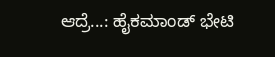ಆದ್ರೆ...: ಹೈಕಮಾಂಡ್ ಭೇಟಿ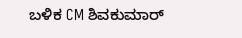ಬಳಿಕ CM ಶಿವಕುಮಾರ್